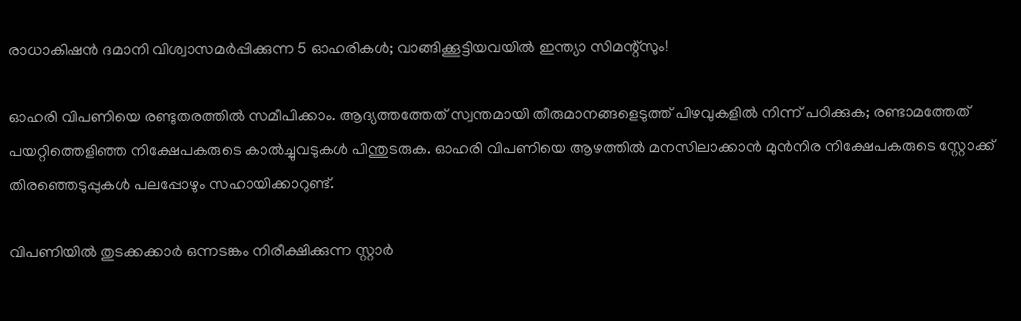രാധാകിഷന്‍ ദമാനി വിശ്വാസമര്‍പ്പിക്കുന്ന 5 ഓഹരികള്‍; വാങ്ങിക്കൂട്ടിയവയില്‍ ഇന്ത്യാ സിമന്റ്‌സും!

ഓഹരി വിപണിയെ രണ്ടുതരത്തില്‍ സമീപിക്കാം. ആദ്യത്തത്തേത് സ്വന്തമായി തീരുമാനങ്ങളെടുത്ത് പിഴവുകളില്‍ നിന്ന് പഠിക്കുക; രണ്ടാമത്തേത് പയറ്റിത്തെളിഞ്ഞ നിക്ഷേപകരുടെ കാല്‍ച്ചുവടുകള്‍ പിന്തുടരുക. ഓഹരി വിപണിയെ ആഴത്തില്‍ മനസിലാക്കാന്‍ മുന്‍നിര നിക്ഷേപകരുടെ സ്റ്റോക്ക് തിരഞ്ഞെടുപ്പുകള്‍ പലപ്പോഴും സഹായിക്കാറുണ്ട്.

വിപണിയില്‍ തുടക്കക്കാര്‍ ഒന്നടങ്കം നിരീക്ഷിക്കുന്ന സ്റ്റാര്‍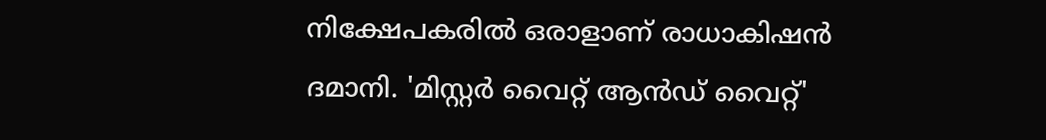നിക്ഷേപകരില്‍ ഒരാളാണ് രാധാകിഷന്‍ ദമാനി. 'മിസ്റ്റര്‍ വൈറ്റ് ആന്‍ഡ് വൈറ്റ്'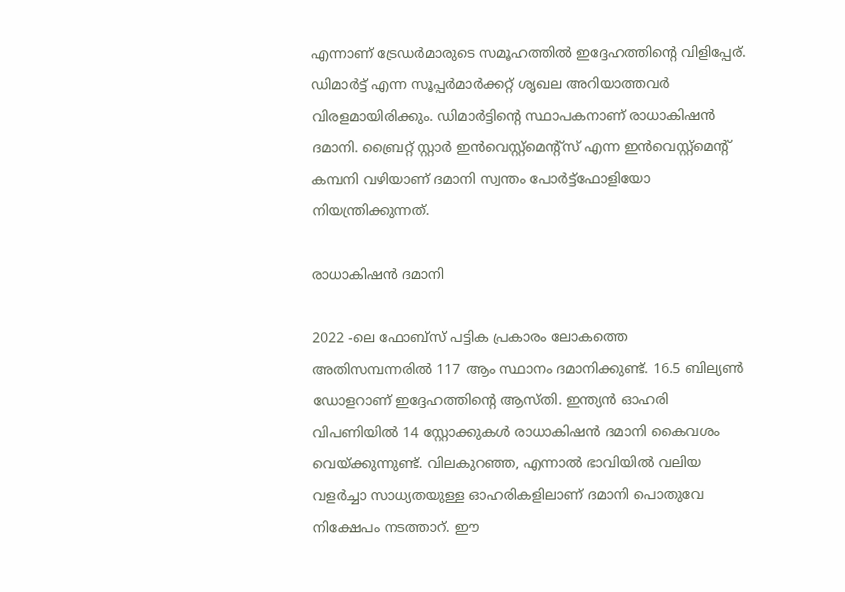എന്നാണ് ട്രേഡര്‍മാരുടെ സമൂഹത്തില്‍ ഇദ്ദേഹത്തിന്റെ വിളിപ്പേര്. ഡിമാര്‍ട്ട് എന്ന സൂപ്പര്‍മാര്‍ക്കറ്റ് ശൃഖല അറിയാത്തവര്‍ വിരളമായിരിക്കും. ഡിമാര്‍ട്ടിന്റെ സ്ഥാപകനാണ് രാധാകിഷന്‍ ദമാനി. ബ്രൈറ്റ് സ്റ്റാര്‍ ഇന്‍വെസ്റ്റ്‌മെന്റ്‌സ് എന്ന ഇന്‍വെസ്റ്റ്‌മെന്റ് കമ്പനി വഴിയാണ് ദമാനി സ്വന്തം പോര്‍ട്ട്‌ഫോളിയോ നിയന്ത്രിക്കുന്നത്.

രാധാകിഷൻ ദമാനി

2022 -ലെ ഫോബ്‌സ് പട്ടിക പ്രകാരം ലോകത്തെ അതിസമ്പന്നരില്‍ 117 ആം സ്ഥാനം ദമാനിക്കുണ്ട്. 16.5 ബില്യണ്‍ ഡോളറാണ് ഇദ്ദേഹത്തിന്റെ ആസ്തി. ഇന്ത്യന്‍ ഓഹരി വിപണിയില്‍ 14 സ്റ്റോക്കുകള്‍ രാധാകിഷന്‍ ദമാനി കൈവശം വെയ്ക്കുന്നുണ്ട്. വിലകുറഞ്ഞ, എന്നാല്‍ ഭാവിയില്‍ വലിയ വളര്‍ച്ചാ സാധ്യതയുള്ള ഓഹരികളിലാണ് ദമാനി പൊതുവേ നിക്ഷേപം നടത്താറ്. ഈ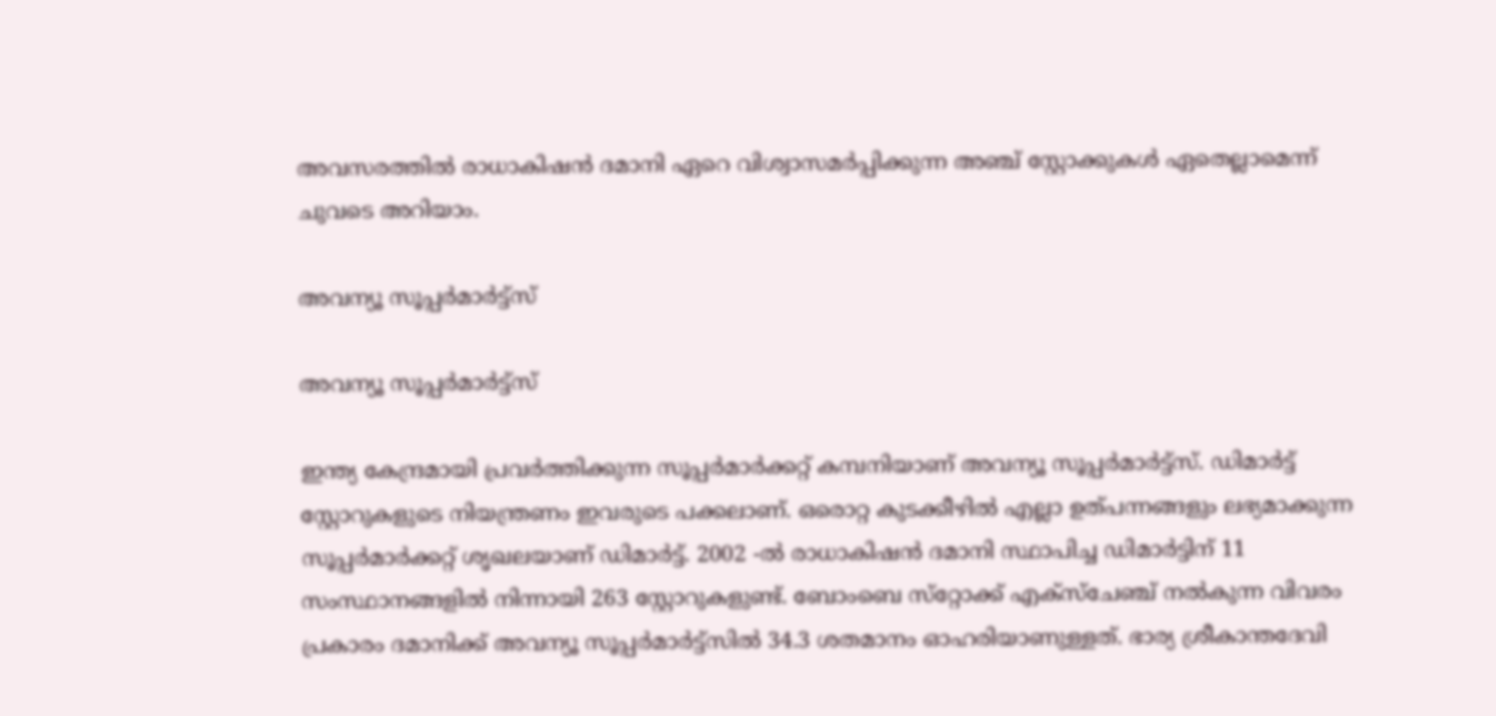അവസരത്തില്‍ രാധാകിഷന്‍ ദമാനി ഏറെ വിശ്വാസമര്‍പ്പിക്കുന്ന അഞ്ച് സ്റ്റോക്കുകള്‍ ഏതെല്ലാമെന്ന് ചുവടെ അറിയാം.

അവന്യൂ സൂപ്പര്‍മാര്‍ട്ട്‌സ്

അവന്യൂ സൂപ്പര്‍മാര്‍ട്ട്‌സ്

ഇന്ത്യ കേന്ദ്രമായി പ്രവര്‍ത്തിക്കുന്ന സൂപ്പര്‍മാര്‍ക്കറ്റ് കമ്പനിയാണ് അവന്യൂ സൂപ്പര്‍മാര്‍ട്ട്‌സ്. ഡിമാര്‍ട്ട് സ്റ്റോറുകളുടെ നിയന്ത്രണം ഇവരുടെ പക്കലാണ്. ഒരൊറ്റ കുടക്കീഴില്‍ എല്ലാ ഉത്പന്നങ്ങളും ലഭ്യമാക്കുന്ന സൂപ്പര്‍മാര്‍ക്കറ്റ് ശൃഖലയാണ് ഡിമാര്‍ട്ട്. 2002 -ല്‍ രാധാകിഷന്‍ ദമാനി സ്ഥാപിച്ച ഡിമാര്‍ട്ടിന് 11 സംസ്ഥാനങ്ങളില്‍ നിന്നായി 263 സ്റ്റോറുകളുണ്ട്. ബോംബെ സ്‌റ്റോക്ക് എക്‌സ്‌ചേഞ്ച് നല്‍കുന്ന വിവരം പ്രകാരം ദമാനിക്ക് അവന്യൂ സൂപ്പര്‍മാര്‍ട്ട്‌സില്‍ 34.3 ശതമാനം ഓഹരിയാണുള്ളത്. ഭാര്യ ശ്രീകാന്തദേവി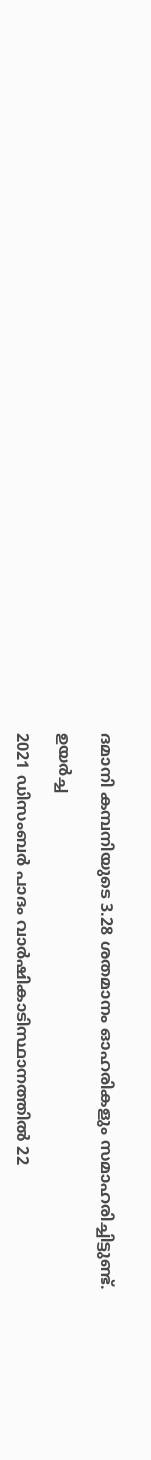ദമാനി കമ്പനിയുടെ 3.28 ശതമാനം ഓഹരികളും സമാഹരിച്ചിട്ടുണ്ട്.

ഉയർച്ച

2021 ഡിസംബര്‍ പാദം വാര്‍ഷികാടിസ്ഥാനത്തില്‍ 22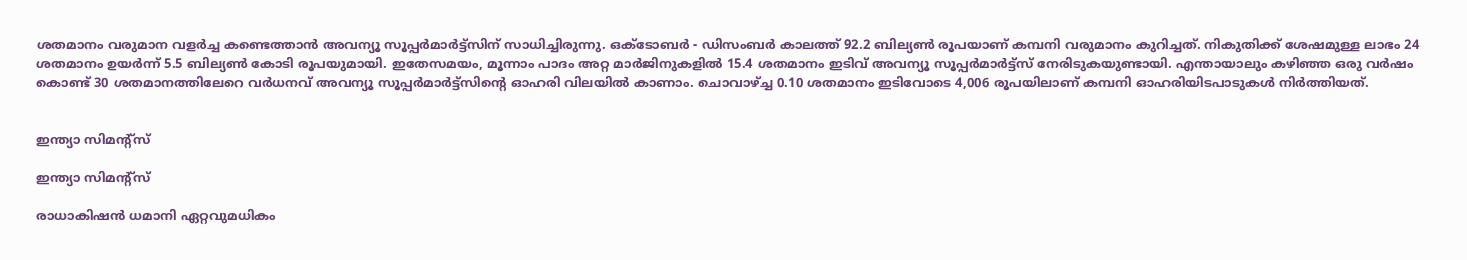ശതമാനം വരുമാന വളര്‍ച്ച കണ്ടെത്താന്‍ അവന്യൂ സൂപ്പര്‍മാര്‍ട്ട്‌സിന് സാധിച്ചിരുന്നു. ഒക്ടോബര്‍ - ഡിസംബര്‍ കാലത്ത് 92.2 ബില്യണ്‍ രൂപയാണ് കമ്പനി വരുമാനം കുറിച്ചത്. നികുതിക്ക് ശേഷമുള്ള ലാഭം 24 ശതമാനം ഉയര്‍ന്ന് 5.5 ബില്യണ്‍ കോടി രൂപയുമായി. ഇതേസമയം, മൂന്നാം പാദം അറ്റ മാര്‍ജിനുകളില്‍ 15.4 ശതമാനം ഇടിവ് അവന്യൂ സൂപ്പര്‍മാര്‍ട്ട്‌സ് നേരിടുകയുണ്ടായി. എന്തായാലും കഴിഞ്ഞ ഒരു വര്‍ഷം കൊണ്ട് 30 ശതമാനത്തിലേറെ വര്‍ധനവ് അവന്യൂ സൂപ്പര്‍മാര്‍ട്ട്‌സിന്റെ ഓഹരി വിലയില്‍ കാണാം. ചൊവാഴ്ച്ച 0.10 ശതമാനം ഇടിവോടെ 4,006 രൂപയിലാണ് കമ്പനി ഓഹരിയിടപാടുകള്‍ നിര്‍ത്തിയത്.


ഇന്ത്യാ സിമന്റ്‌സ്

ഇന്ത്യാ സിമന്റ്‌സ്

രാധാകിഷന്‍ ധമാനി ഏറ്റവുമധികം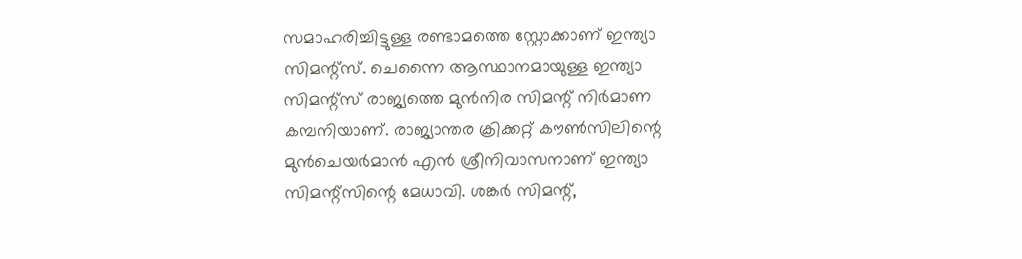സമാഹരിച്ചിട്ടുള്ള രണ്ടാമത്തെ സ്റ്റോക്കാണ് ഇന്ത്യാ സിമന്റ്‌സ്. ചെന്നൈ ആസ്ഥാനമായുള്ള ഇന്ത്യാ സിമന്റ്‌സ് രാജ്യത്തെ മുന്‍നിര സിമന്റ് നിര്‍മാണ കമ്പനിയാണ്. രാജ്യാന്തര ക്രിക്കറ്റ് കൗണ്‍സിലിന്റെ മുന്‍ചെയര്‍മാന്‍ എന്‍ ശ്രീനിവാസനാണ് ഇന്ത്യാ സിമന്റ്‌സിന്റെ മേധാവി. ശങ്കര്‍ സിമന്റ്,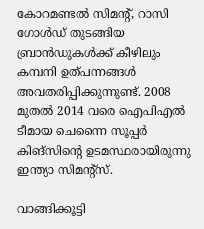കോറമണ്ടല്‍ സിമന്റ്, റാസി ഗോള്‍ഡ് തുടങ്ങിയ ബ്രാന്‍ഡുകള്‍ക്ക് കീഴിലും കമ്പനി ഉത്പന്നങ്ങള്‍ അവതരിപ്പിക്കുന്നുണ്ട്. 2008 മുതല്‍ 2014 വരെ ഐപിഎല്‍ ടീമായ ചെന്നൈ സൂപ്പര്‍ കിങ്‌സിന്റെ ഉടമസ്ഥരായിരുന്നു ഇന്ത്യാ സിമന്റ്‌സ്.

വാങ്ങിക്കൂട്ടി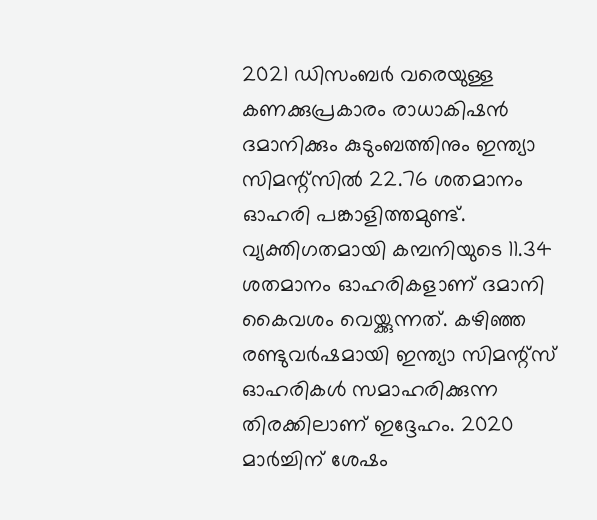2021 ഡിസംബര്‍ വരെയുള്ള കണക്കുപ്രകാരം രാധാകിഷന്‍ ദമാനിക്കും കുടുംബത്തിനും ഇന്ത്യാ സിമന്റ്‌സില്‍ 22.76 ശതമാനം ഓഹരി പങ്കാളിത്തമുണ്ട്. വ്യക്തിഗതമായി കമ്പനിയുടെ 11.34 ശതമാനം ഓഹരികളാണ് ദമാനി കൈവശം വെയ്ക്കുന്നത്. കഴിഞ്ഞ രണ്ടുവര്‍ഷമായി ഇന്ത്യാ സിമന്റ്‌സ് ഓഹരികള്‍ സമാഹരിക്കുന്ന തിരക്കിലാണ് ഇദ്ദേഹം. 2020 മാര്‍ച്ചിന് ശേഷം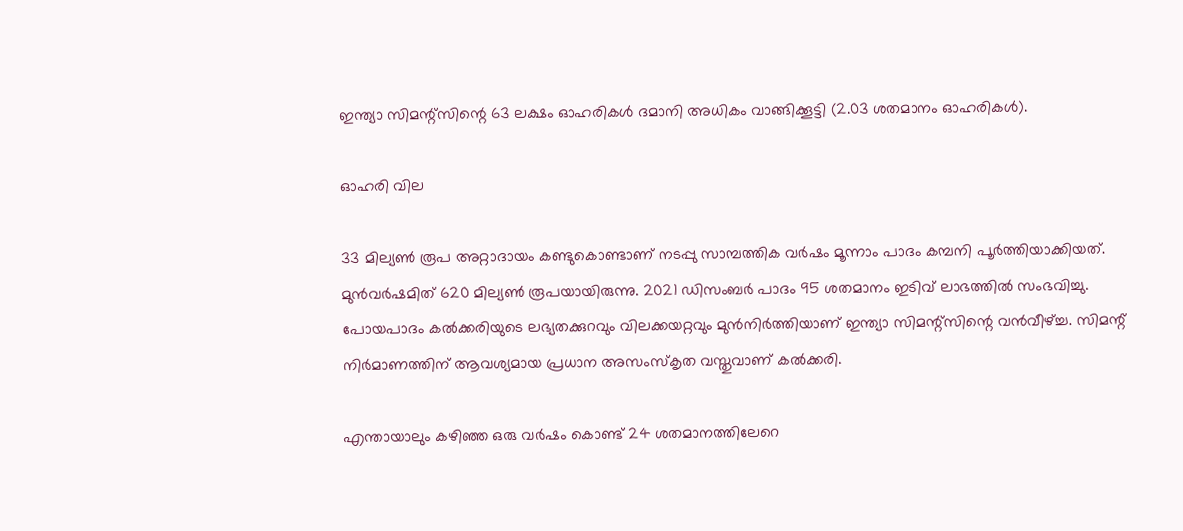ഇന്ത്യാ സിമന്റ്‌സിന്റെ 63 ലക്ഷം ഓഹരികള്‍ ദമാനി അധികം വാങ്ങിക്കൂട്ടി (2.03 ശതമാനം ഓഹരികള്‍).

ഓഹരി വില

33 മില്യണ്‍ രൂപ അറ്റാദായം കണ്ടുകൊണ്ടാണ് നടപ്പു സാമ്പത്തിക വര്‍ഷം മൂന്നാം പാദം കമ്പനി പൂര്‍ത്തിയാക്കിയത്. മുന്‍വര്‍ഷമിത് 620 മില്യണ്‍ രൂപയായിരുന്നു. 2021 ഡിസംബര്‍ പാദം 95 ശതമാനം ഇടിവ് ലാഭത്തില്‍ സംഭവിച്ചു. പോയപാദം കല്‍ക്കരിയുടെ ലഭ്യതക്കുറവും വിലക്കയറ്റവും മുന്‍നിര്‍ത്തിയാണ് ഇന്ത്യാ സിമന്റ്‌സിന്റെ വന്‍വീഴ്ച്ച. സിമന്റ് നിര്‍മാണത്തിന് ആവശ്യമായ പ്രധാന അസംസ്‌കൃത വസ്തുവാണ് കല്‍ക്കരി.

എന്തായാലും കഴിഞ്ഞ ഒരു വര്‍ഷം കൊണ്ട് 24 ശതമാനത്തിലേറെ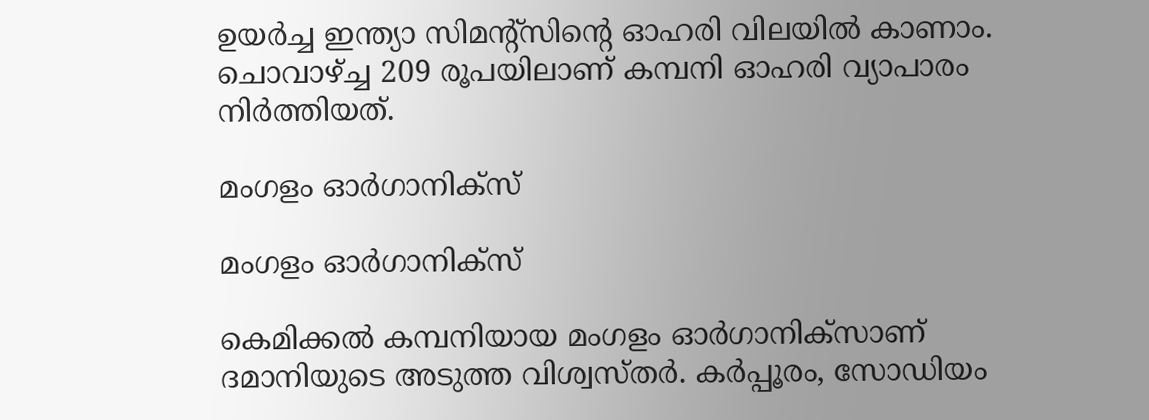ഉയര്‍ച്ച ഇന്ത്യാ സിമന്റ്‌സിന്റെ ഓഹരി വിലയില്‍ കാണാം. ചൊവാഴ്ച്ച 209 രൂപയിലാണ് കമ്പനി ഓഹരി വ്യാപാരം നിര്‍ത്തിയത്.

മംഗളം ഓര്‍ഗാനിക്‌സ്

മംഗളം ഓര്‍ഗാനിക്‌സ്

കെമിക്കല്‍ കമ്പനിയായ മംഗളം ഓര്‍ഗാനിക്‌സാണ് ദമാനിയുടെ അടുത്ത വിശ്വസ്തര്‍. കര്‍പ്പൂരം, സോഡിയം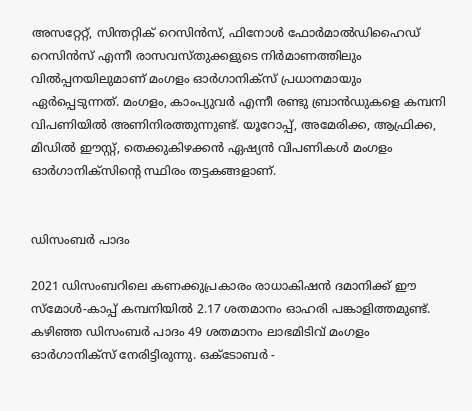അസറ്റേറ്റ്, സിന്തറ്റിക് റെസിന്‍സ്, ഫിനോള്‍ ഫോര്‍മാല്‍ഡിഹൈഡ് റെസിന്‍സ് എന്നീ രാസവസ്തുക്കളുടെ നിര്‍മാണത്തിലും വില്‍പ്പനയിലുമാണ് മംഗളം ഓര്‍ഗാനിക്‌സ് പ്രധാനമായും ഏര്‍പ്പെടുന്നത്. മംഗളം, കാംപ്യുവര്‍ എന്നീ രണ്ടു ബ്രാന്‍ഡുകളെ കമ്പനി വിപണിയില്‍ അണിനിരത്തുന്നുണ്ട്. യൂറോപ്പ്, അമേരിക്ക, ആഫ്രിക്ക, മിഡില്‍ ഈസ്റ്റ്, തെക്കുകിഴക്കന്‍ ഏഷ്യന്‍ വിപണികള്‍ മംഗളം ഓര്‍ഗാനിക്‌സിന്റെ സ്ഥിരം തട്ടകങ്ങളാണ്.


ഡിസംബർ പാദം

2021 ഡിസംബറിലെ കണക്കുപ്രകാരം രാധാകിഷന്‍ ദമാനിക്ക് ഈ സ്‌മോള്‍-കാപ്പ് കമ്പനിയില്‍ 2.17 ശതമാനം ഓഹരി പങ്കാളിത്തമുണ്ട്. കഴിഞ്ഞ ഡിസംബര്‍ പാദം 49 ശതമാനം ലാഭമിടിവ് മംഗളം ഓര്‍ഗാനിക്‌സ് നേരിട്ടിരുന്നു. ഒക്ടോബര്‍ -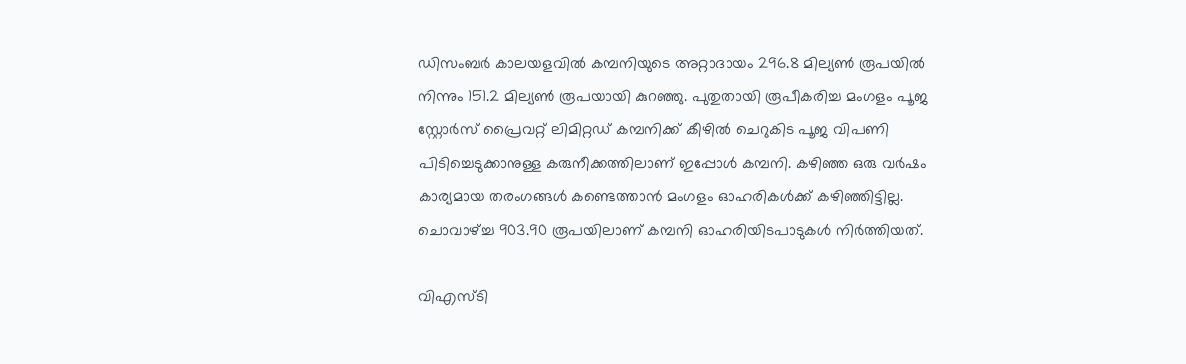ഡിസംബര്‍ കാലയളവില്‍ കമ്പനിയുടെ അറ്റാദായം 296.8 മില്യണ്‍ രൂപയില്‍ നിന്നും 151.2 മില്യണ്‍ രൂപയായി കുറഞ്ഞു. പുതുതായി രൂപീകരിച്ച മംഗളം പൂജ സ്റ്റോര്‍സ് പ്രൈവറ്റ് ലിമിറ്റഡ് കമ്പനിക്ക് കീഴില്‍ ചെറുകിട പൂജ വിപണി പിടിച്ചെടുക്കാനുള്ള കരുനീക്കത്തിലാണ് ഇപ്പോള്‍ കമ്പനി. കഴിഞ്ഞ ഒരു വര്‍ഷം കാര്യമായ തരംഗങ്ങള്‍ കണ്ടെത്താന്‍ മംഗളം ഓഹരികള്‍ക്ക് കഴിഞ്ഞിട്ടില്ല. ചൊവാഴ്ച്ച 903.90 രൂപയിലാണ് കമ്പനി ഓഹരിയിടപാടുകള്‍ നിര്‍ത്തിയത്.

വിഎസ്ടി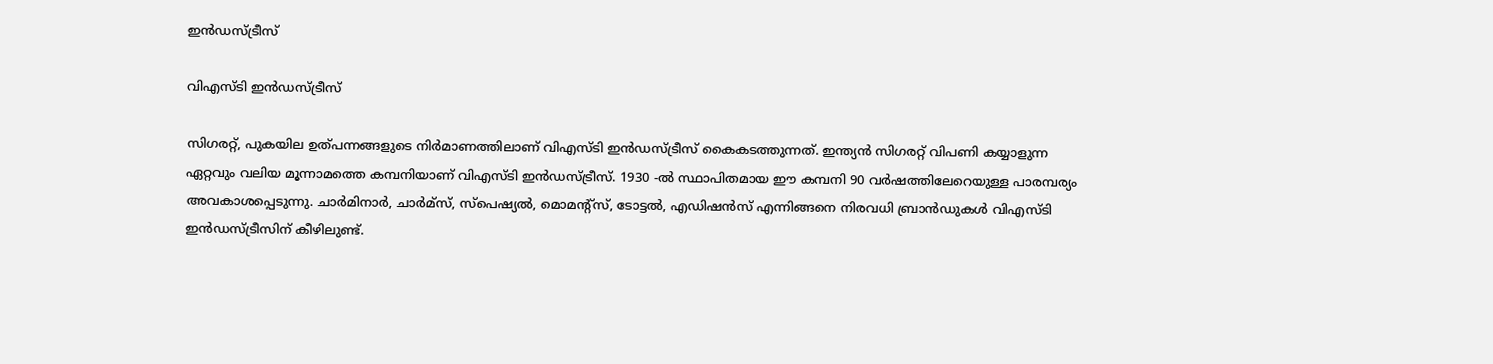ഇന്‍ഡസ്ട്രീസ്

വിഎസ്ടി ഇന്‍ഡസ്ട്രീസ്

സിഗരറ്റ്, പുകയില ഉത്പന്നങ്ങളുടെ നിര്‍മാണത്തിലാണ് വിഎസ്ടി ഇന്‍ഡസ്ട്രീസ് കൈകടത്തുന്നത്. ഇന്ത്യന്‍ സിഗരറ്റ് വിപണി കയ്യാളുന്ന ഏറ്റവും വലിയ മൂന്നാമത്തെ കമ്പനിയാണ് വിഎസ്ടി ഇന്‍ഡസ്ട്രീസ്. 1930 -ല്‍ സ്ഥാപിതമായ ഈ കമ്പനി 90 വര്‍ഷത്തിലേറെയുള്ള പാരമ്പര്യം അവകാശപ്പെടുന്നു. ചാര്‍മിനാര്‍, ചാര്‍മ്‌സ്, സ്‌പെഷ്യല്‍, മൊമന്റ്‌സ്, ടോട്ടല്‍, എഡിഷന്‍സ് എന്നിങ്ങനെ നിരവധി ബ്രാന്‍ഡുകള്‍ വിഎസ്ടി ഇന്‍ഡസ്ട്രീസിന് കീഴിലുണ്ട്.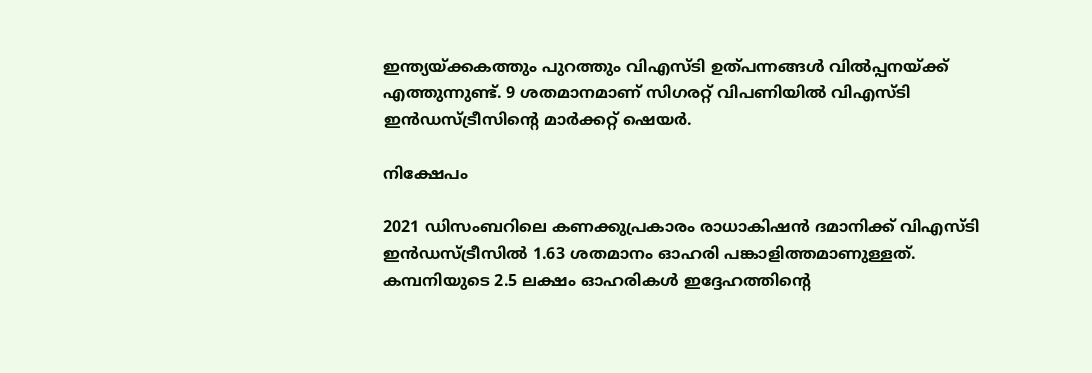ഇന്ത്യയ്ക്കകത്തും പുറത്തും വിഎസ്ടി ഉത്പന്നങ്ങള്‍ വില്‍പ്പനയ്ക്ക് എത്തുന്നുണ്ട്. 9 ശതമാനമാണ് സിഗരറ്റ് വിപണിയില്‍ വിഎസ്ടി ഇന്‍ഡസ്ട്രീസിന്റെ മാര്‍ക്കറ്റ് ഷെയര്‍.

നിക്ഷേപം

2021 ഡിസംബറിലെ കണക്കുപ്രകാരം രാധാകിഷന്‍ ദമാനിക്ക് വിഎസ്ടി ഇന്‍ഡസ്ട്രീസില്‍ 1.63 ശതമാനം ഓഹരി പങ്കാളിത്തമാണുള്ളത്. കമ്പനിയുടെ 2.5 ലക്ഷം ഓഹരികള്‍ ഇദ്ദേഹത്തിന്റെ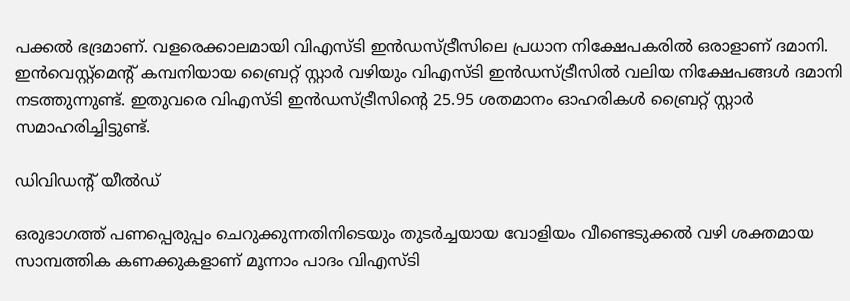പക്കല്‍ ഭദ്രമാണ്. വളരെക്കാലമായി വിഎസ്ടി ഇന്‍ഡസ്ട്രീസിലെ പ്രധാന നിക്ഷേപകരില്‍ ഒരാളാണ് ദമാനി. ഇന്‍വെസ്റ്റ്‌മെന്റ് കമ്പനിയായ ബ്രൈറ്റ് സ്റ്റാര്‍ വഴിയും വിഎസ്ടി ഇന്‍ഡസ്ട്രീസില്‍ വലിയ നിക്ഷേപങ്ങള്‍ ദമാനി നടത്തുന്നുണ്ട്. ഇതുവരെ വിഎസ്ടി ഇന്‍ഡസ്ട്രീസിന്റെ 25.95 ശതമാനം ഓഹരികള്‍ ബ്രൈറ്റ് സ്റ്റാര്‍ സമാഹരിച്ചിട്ടുണ്ട്.

ഡിവിഡന്റ് യീൽഡ്

ഒരുഭാഗത്ത് പണപ്പെരുപ്പം ചെറുക്കുന്നതിനിടെയും തുടര്‍ച്ചയായ വോളിയം വീണ്ടെടുക്കല്‍ വഴി ശക്തമായ സാമ്പത്തിക കണക്കുകളാണ് മൂന്നാം പാദം വിഎസ്ടി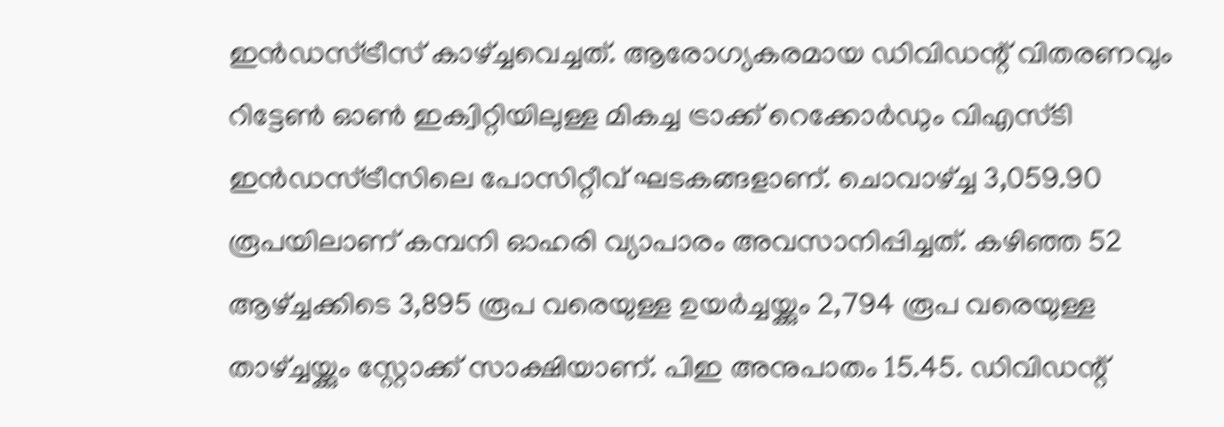ഇന്‍ഡസ്ട്രീസ് കാഴ്ച്ചവെച്ചത്. ആരോഗ്യകരമായ ഡിവിഡന്റ് വിതരണവും റിട്ടേണ്‍ ഓണ്‍ ഇക്വിറ്റിയിലുള്ള മികച്ച ട്രാക്ക് റെക്കോര്‍ഡും വിഎസ്ടി ഇന്‍ഡസ്ട്രീസിലെ പോസിറ്റീവ് ഘടകങ്ങളാണ്. ചൊവാഴ്ച്ച 3,059.90 രൂപയിലാണ് കമ്പനി ഓഹരി വ്യാപാരം അവസാനിപ്പിച്ചത്. കഴിഞ്ഞ 52 ആഴ്ച്ചക്കിടെ 3,895 രൂപ വരെയുള്ള ഉയര്‍ച്ചയ്ക്കും 2,794 രൂപ വരെയുള്ള താഴ്ച്ചയ്ക്കും സ്റ്റോക്ക് സാക്ഷിയാണ്. പിഇ അനുപാതം 15.45. ഡിവിഡന്റ്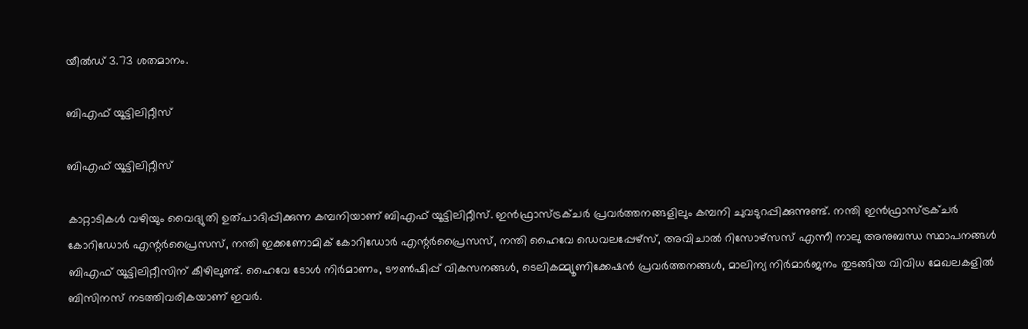യീല്‍ഡ് 3.73 ശതമാനം.

ബിഎഫ് യൂട്ടിലിറ്റീസ്

ബിഎഫ് യൂട്ടിലിറ്റീസ്

കാറ്റാടികള്‍ വഴിയും വൈദ്യുതി ഉത്പാദിപ്പിക്കുന്ന കമ്പനിയാണ് ബിഎഫ് യൂട്ടിലിറ്റീസ്. ഇന്‍ഫ്രാസ്ട്രക്ചര്‍ പ്രവര്‍ത്തനങ്ങളിലും കമ്പനി ചുവടുറപ്പിക്കുന്നുണ്ട്. നന്തി ഇന്‍ഫ്രാസ്ട്രക്ചര്‍ കോറിഡോര്‍ എന്റര്‍പ്രൈസസ്, നന്തി ഇക്കണോമിക് കോറിഡോര്‍ എന്റര്‍പ്രൈസസ്, നന്തി ഹൈവേ ഡെവലപ്പേഴ്‌സ്, അവിചാല്‍ റിസോഴ്‌സസ് എന്നീ നാലു അനുബന്ധ സ്ഥാപനങ്ങള്‍ ബിഎഫ് യൂട്ടിലിറ്റീസിന് കീഴിലുണ്ട്. ഹൈവേ ടോള്‍ നിര്‍മാണം, ടൗണ്‍ഷിപ്പ് വികസനങ്ങള്‍, ടെലികമ്മ്യൂണിക്കേഷന്‍ പ്രവര്‍ത്തനങ്ങള്‍, മാലിന്യ നിര്‍മാര്‍ജനം തുടങ്ങിയ വിവിധ മേഖലകളില്‍ ബിസിനസ് നടത്തിവരികയാണ് ഇവര്‍.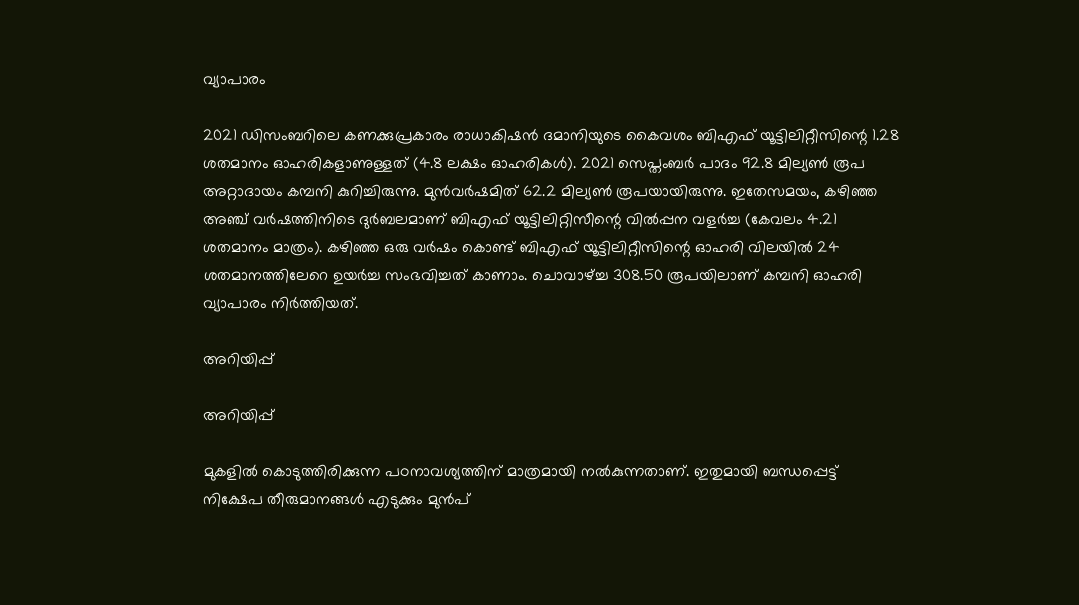വ്യാപാരം

2021 ഡിസംബറിലെ കണക്കുപ്രകാരം രാധാകിഷന്‍ ദമാനിയുടെ കൈവശം ബിഎഫ് യൂട്ടിലിറ്റീസിന്റെ 1.28 ശതമാനം ഓഹരികളാണുള്ളത് (4.8 ലക്ഷം ഓഹരികള്‍). 2021 സെപ്തംബര്‍ പാദം 92.8 മില്യണ്‍ രൂപ അറ്റാദായം കമ്പനി കുറിച്ചിരുന്നു. മുന്‍വര്‍ഷമിത് 62.2 മില്യണ്‍ രൂപയായിരുന്നു. ഇതേസമയം, കഴിഞ്ഞ അഞ്ച് വര്‍ഷത്തിനിടെ ദുര്‍ബലമാണ് ബിഎഫ് യൂട്ടിലിറ്റിസീന്റെ വില്‍പ്പന വളര്‍ച്ച (കേവലം 4.21 ശതമാനം മാത്രം). കഴിഞ്ഞ ഒരു വര്‍ഷം കൊണ്ട് ബിഎഫ് യൂട്ടിലിറ്റീസിന്റെ ഓഹരി വിലയില്‍ 24 ശതമാനത്തിലേറെ ഉയര്‍ച്ച സംഭവിച്ചത് കാണാം. ചൊവാഴ്ച്ച 308.50 രൂപയിലാണ് കമ്പനി ഓഹരി വ്യാപാരം നിര്‍ത്തിയത്.

അറിയിപ്പ്

അറിയിപ്പ്

മുകളില്‍ കൊടുത്തിരിക്കുന്ന പഠനാവശ്യത്തിന് മാത്രമായി നൽകുന്നതാണ്. ഇതുമായി ബന്ധപ്പെട്ട് നിക്ഷേപ തീരുമാനങ്ങള്‍ എടുക്കും മുന്‍പ്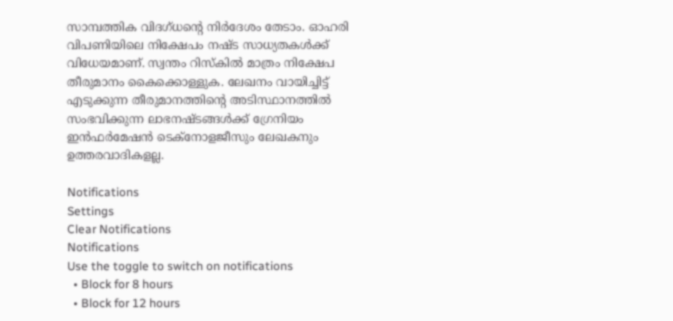സാമ്പത്തിക വിദഗ്ധന്റെ നിര്‍ദേശം തേടാം. ഓഹരി വിപണിയിലെ നിക്ഷേപം നഷ്ട സാധ്യതകള്‍ക്ക് വിധേയമാണ്. സ്വന്തം റിസ്‌കില്‍ മാത്രം നിക്ഷേപ തീരുമാനം കൈക്കൊള്ളുക. ലേഖനം വായിച്ചിട്ട് എടുക്കുന്ന തീരുമാനത്തിന്റെ അടിസ്ഥാനത്തില്‍ സംഭവിക്കുന്ന ലാഭനഷ്ടങ്ങള്‍ക്ക് ഗ്രേനിയം ഇന്‍ഫര്‍മേഷന്‍ ടെക്നോളജീസും ലേഖകനും ഉത്തരവാദികളല്ല.

Notifications
Settings
Clear Notifications
Notifications
Use the toggle to switch on notifications
  • Block for 8 hours
  • Block for 12 hours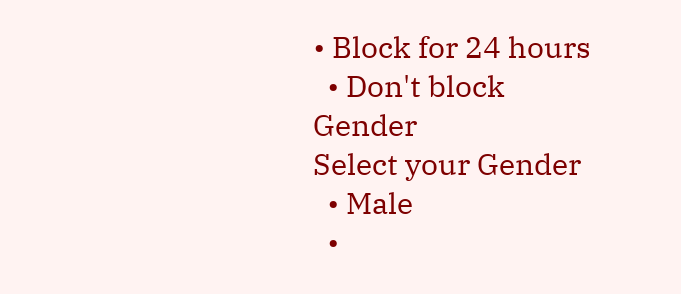• Block for 24 hours
  • Don't block
Gender
Select your Gender
  • Male
  •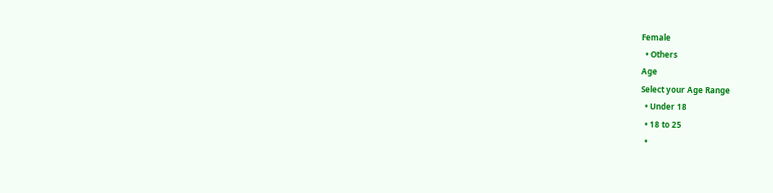Female
  • Others
Age
Select your Age Range
  • Under 18
  • 18 to 25
  •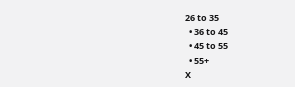26 to 35
  • 36 to 45
  • 45 to 55
  • 55+
X